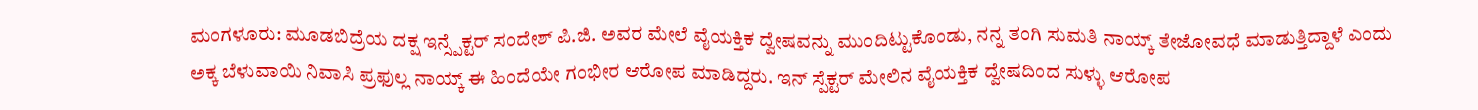ಮಂಗಳೂರು: ಮೂಡಬಿದ್ರೆಯ ದಕ್ಷ ಇನ್ಸ್ಪೆಕ್ಟರ್ ಸಂದೇಶ್ ಪಿ.ಜಿ. ಅವರ ಮೇಲೆ ವೈಯಕ್ತಿಕ ದ್ವೇಷವನ್ನು ಮುಂದಿಟ್ಟುಕೊಂಡು, ನನ್ನ ತಂಗಿ ಸುಮತಿ ನಾಯ್ಕ್ ತೇಜೋವಧೆ ಮಾಡುತ್ತಿದ್ದಾಳೆ ಎಂದು ಅಕ್ಕ ಬೆಳುವಾಯಿ ನಿವಾಸಿ ಪ್ರಫುಲ್ಲ ನಾಯ್ಕ್ ಈ ಹಿಂದೆಯೇ ಗಂಭೀರ ಆರೋಪ ಮಾಡಿದ್ದರು. ಇನ್ ಸ್ಪೆಕ್ಟರ್ ಮೇಲಿನ ವೈಯಕ್ತಿಕ ದ್ವೇಷದಿಂದ ಸುಳ್ಳು ಆರೋಪ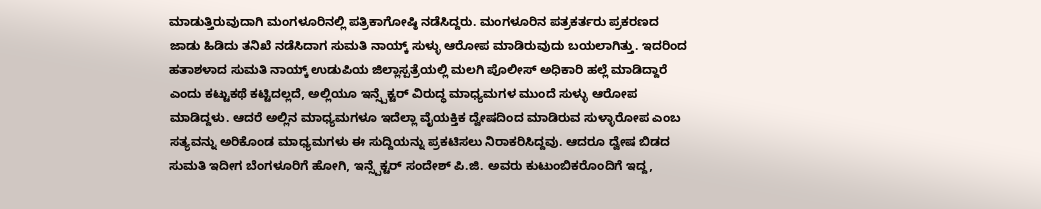ಮಾಡುತ್ತಿರುವುದಾಗಿ ಮಂಗಳೂರಿನಲ್ಲಿ ಪತ್ರಿಕಾಗೋಷ್ಠಿ ನಡೆಸಿದ್ದರು. ಮಂಗಳೂರಿನ ಪತ್ರಕರ್ತರು ಪ್ರಕರಣದ ಜಾಡು ಹಿಡಿದು ತನಿಖೆ ನಡೆಸಿದಾಗ ಸುಮತಿ ನಾಯ್ಕ್ ಸುಳ್ಳು ಆರೋಪ ಮಾಡಿರುವುದು ಬಯಲಾಗಿತ್ತು. ಇದರಿಂದ ಹತಾಶಳಾದ ಸುಮತಿ ನಾಯ್ಕ್ ಉಡುಪಿಯ ಜಿಲ್ಲಾಸ್ಪತ್ರೆಯಲ್ಲಿ ಮಲಗಿ ಪೊಲೀಸ್ ಅಧಿಕಾರಿ ಹಲ್ಲೆ ಮಾಡಿದ್ದಾರೆ ಎಂದು ಕಟ್ಟುಕಥೆ ಕಟ್ಟಿದಲ್ಲದೆ, ಅಲ್ಲಿಯೂ ಇನ್ಸ್ಪೆಕ್ಟರ್ ವಿರುದ್ಧ ಮಾಧ್ಯಮಗಳ ಮುಂದೆ ಸುಳ್ಳು ಆರೋಪ ಮಾಡಿದ್ದಳು. ಆದರೆ ಅಲ್ಲಿನ ಮಾಧ್ಯಮಗಳೂ ಇದೆಲ್ಲಾ ವೈಯಕ್ತಿಕ ದ್ವೇಷದಿಂದ ಮಾಡಿರುವ ಸುಳ್ಳಾರೋಪ ಎಂಬ ಸತ್ಯವನ್ನು ಅರಿಕೊಂಡ ಮಾಧ್ಯಮಗಳು ಈ ಸುದ್ದಿಯನ್ನು ಪ್ರಕಟಿಸಲು ನಿರಾಕರಿಸಿದ್ದವು. ಆದರೂ ದ್ವೇಷ ಬಿಡದ ಸುಮತಿ ಇದೀಗ ಬೆಂಗಳೂರಿಗೆ ಹೋಗಿ, ಇನ್ಸ್ಪೆಕ್ಟರ್ ಸಂದೇಶ್ ಪಿ.ಜಿ. ಅವರು ಕುಟುಂಬಿಕರೊಂದಿಗೆ ಇದ್ದ,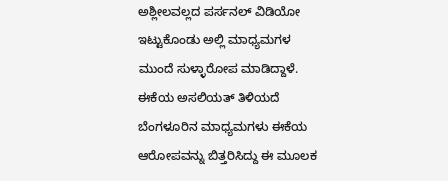ಅಶ್ಲೀಲವಲ್ಲದ ಪರ್ಸನಲ್ ವಿಡಿಯೋ ಇಟ್ಟುಕೊಂಡು ಅಲ್ಲಿ ಮಾಧ್ಯಮಗಳ ಮುಂದೆ ಸುಳ್ಳಾರೋಪ ಮಾಡಿದ್ದಾಳೆ. ಈಕೆಯ ಅಸಲಿಯತ್ ತಿಳಿಯದೆ ಬೆಂಗಳೂರಿನ ಮಾಧ್ಯಮಗಳು ಈಕೆಯ ಆರೋಪವನ್ನು ಬಿತ್ತರಿಸಿದ್ದು ಈ ಮೂಲಕ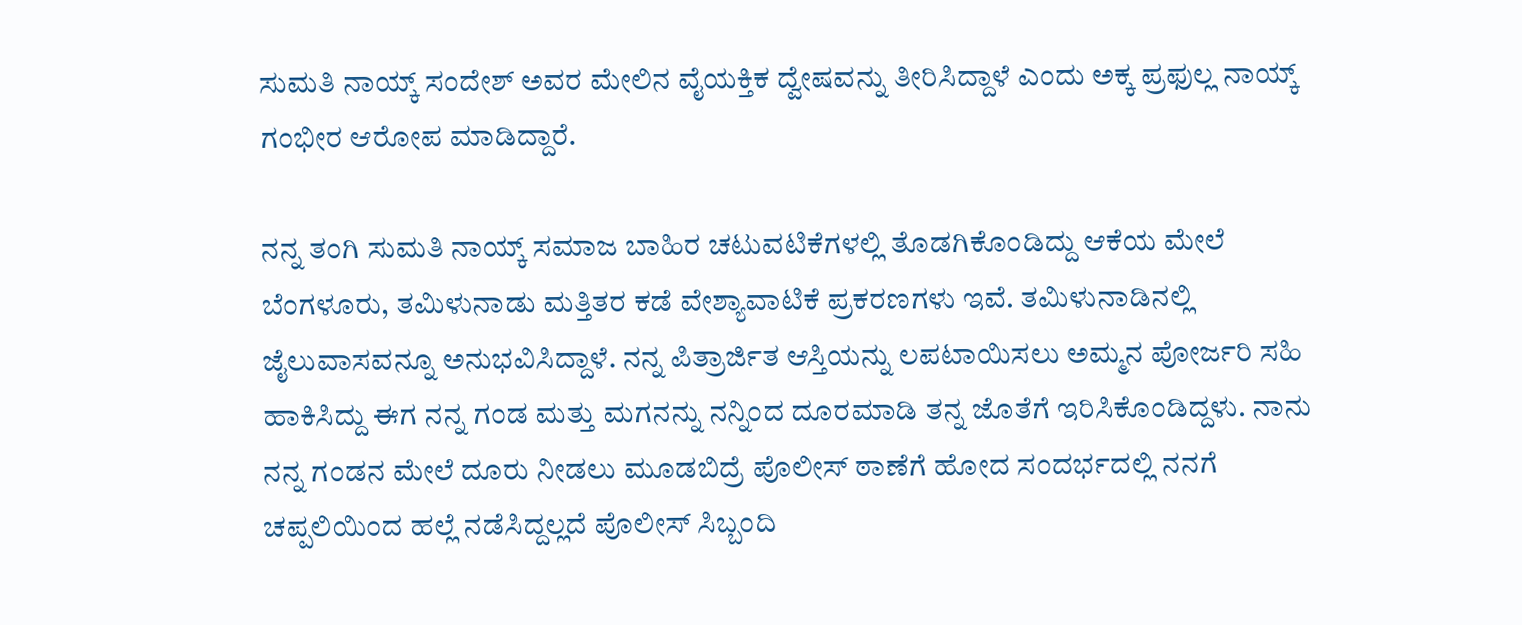ಸುಮತಿ ನಾಯ್ಕ್ ಸಂದೇಶ್ ಅವರ ಮೇಲಿನ ವೈಯಕ್ತಿಕ ದ್ವೇಷವನ್ನು ತೀರಿಸಿದ್ದಾಳೆ ಎಂದು ಅಕ್ಕ ಪ್ರಫುಲ್ಲ ನಾಯ್ಕ್ ಗಂಭೀರ ಆರೋಪ ಮಾಡಿದ್ದಾರೆ.

ನನ್ನ ತಂಗಿ ಸುಮತಿ ನಾಯ್ಕ್ ಸಮಾಜ ಬಾಹಿರ ಚಟುವಟಿಕೆಗಳಲ್ಲಿ ತೊಡಗಿಕೊಂಡಿದ್ದು ಆಕೆಯ ಮೇಲೆ ಬೆಂಗಳೂರು, ತಮಿಳುನಾಡು ಮತ್ತಿತರ ಕಡೆ ವೇಶ್ಯಾವಾಟಿಕೆ ಪ್ರಕರಣಗಳು ಇವೆ. ತಮಿಳುನಾಡಿನಲ್ಲಿ ಜೈಲುವಾಸವನ್ನೂ ಅನುಭವಿಸಿದ್ದಾಳೆ. ನನ್ನ ಪಿತ್ರಾರ್ಜಿತ ಆಸ್ತಿಯನ್ನು ಲಪಟಾಯಿಸಲು ಅಮ್ಮನ ಪೋರ್ಜರಿ ಸಹಿ ಹಾಕಿಸಿದ್ದು ಈಗ ನನ್ನ ಗಂಡ ಮತ್ತು ಮಗನನ್ನು ನನ್ನಿಂದ ದೂರಮಾಡಿ ತನ್ನ ಜೊತೆಗೆ ಇರಿಸಿಕೊಂಡಿದ್ದಳು. ನಾನು ನನ್ನ ಗಂಡನ ಮೇಲೆ ದೂರು ನೀಡಲು ಮೂಡಬಿದ್ರೆ ಪೊಲೀಸ್ ಠಾಣೆಗೆ ಹೋದ ಸಂದರ್ಭದಲ್ಲಿ ನನಗೆ ಚಪ್ಪಲಿಯಿಂದ ಹಲ್ಲೆ ನಡೆಸಿದ್ದಲ್ಲದೆ ಪೊಲೀಸ್ ಸಿಬ್ಬಂದಿ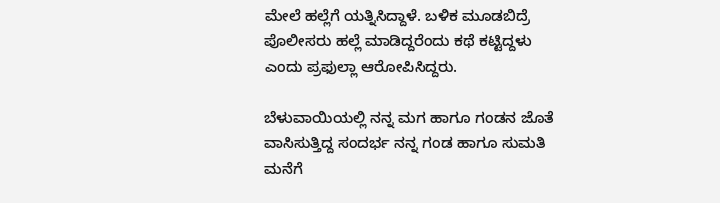ಮೇಲೆ ಹಲ್ಲೆಗೆ ಯತ್ನಿಸಿದ್ದಾಳೆ. ಬಳಿಕ ಮೂಡಬಿದ್ರೆ ಪೊಲೀಸರು ಹಲ್ಲೆ ಮಾಡಿದ್ದರೆಂದು ಕಥೆ ಕಟ್ಟಿದ್ದಳು ಎಂದು ಪ್ರಫುಲ್ಲಾ ಆರೋಪಿಸಿದ್ದರು.

ಬೆಳುವಾಯಿಯಲ್ಲಿ ನನ್ನ ಮಗ ಹಾಗೂ ಗಂಡನ ಜೊತೆ ವಾಸಿಸುತ್ತಿದ್ದ ಸಂದರ್ಭ ನನ್ನ ಗಂಡ ಹಾಗೂ ಸುಮತಿ ಮನೆಗೆ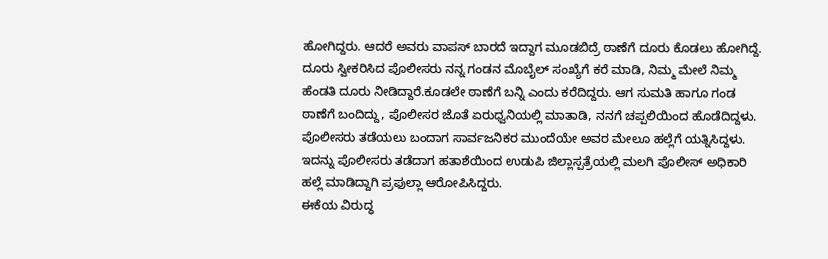ಹೋಗಿದ್ದರು. ಆದರೆ ಅವರು ವಾಪಸ್ ಬಾರದೆ ಇದ್ದಾಗ ಮೂಡಬಿದ್ರೆ ಠಾಣೆಗೆ ದೂರು ಕೊಡಲು ಹೋಗಿದ್ದೆ. ದೂರು ಸ್ವೀಕರಿಸಿದ ಪೊಲೀಸರು ನನ್ನ ಗಂಡನ ಮೊಬೈಲ್ ಸಂಖ್ಯೆಗೆ ಕರೆ ಮಾಡಿ, ನಿಮ್ಮ ಮೇಲೆ ನಿಮ್ಮ ಹೆಂಡತಿ ದೂರು ನೀಡಿದ್ದಾರೆ.ಕೂಡಲೇ ಠಾಣೆಗೆ ಬನ್ನಿ ಎಂದು ಕರೆದಿದ್ದರು. ಆಗ ಸುಮತಿ ಹಾಗೂ ಗಂಡ ಠಾಣೆಗೆ ಬಂದಿದ್ದು, ಪೊಲೀಸರ ಜೊತೆ ಏರುಧ್ವನಿಯಲ್ಲಿ ಮಾತಾಡಿ, ನನಗೆ ಚಪ್ಪಲಿಯಿಂದ ಹೊಡೆದಿದ್ದಳು. ಪೊಲೀಸರು ತಡೆಯಲು ಬಂದಾಗ ಸಾರ್ವಜನಿಕರ ಮುಂದೆಯೇ ಅವರ ಮೇಲೂ ಹಲ್ಲೆಗೆ ಯತ್ನಿಸಿದ್ದಳು. ಇದನ್ನು ಪೊಲೀಸರು ತಡೆದಾಗ ಹತಾಶೆಯಿಂದ ಉಡುಪಿ ಜಿಲ್ಲಾಸ್ಪತ್ರೆಯಲ್ಲಿ ಮಲಗಿ ಪೊಲೀಸ್ ಅಧಿಕಾರಿ ಹಲ್ಲೆ ಮಾಡಿದ್ದಾಗಿ ಪ್ರಫುಲ್ಲಾ ಆರೋಪಿಸಿದ್ದರು.
ಈಕೆಯ ವಿರುದ್ಧ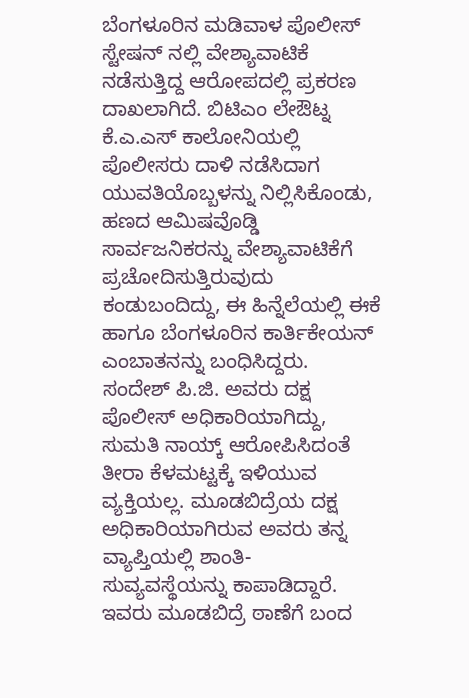ಬೆಂಗಳೂರಿನ ಮಡಿವಾಳ ಪೊಲೀಸ್ ಸ್ಟೇಷನ್ ನಲ್ಲಿ ವೇಶ್ಯಾವಾಟಿಕೆ ನಡೆಸುತ್ತಿದ್ದ ಆರೋಪದಲ್ಲಿ ಪ್ರಕರಣ ದಾಖಲಾಗಿದೆ. ಬಿಟಿಎಂ ಲೇಔಟ್ನ ಕೆ.ಎ.ಎಸ್ ಕಾಲೋನಿಯಲ್ಲಿ ಪೊಲೀಸರು ದಾಳಿ ನಡೆಸಿದಾಗ ಯುವತಿಯೊಬ್ಬಳನ್ನು ನಿಲ್ಲಿಸಿಕೊಂಡು, ಹಣದ ಆಮಿಷವೊಡ್ಡಿ ಸಾರ್ವಜನಿಕರನ್ನು ವೇಶ್ಯಾವಾಟಿಕೆಗೆ ಪ್ರಚೋದಿಸುತ್ತಿರುವುದು ಕಂಡುಬಂದಿದ್ದು, ಈ ಹಿನ್ನೆಲೆಯಲ್ಲಿ ಈಕೆ ಹಾಗೂ ಬೆಂಗಳೂರಿನ ಕಾರ್ತಿಕೇಯನ್ ಎಂಬಾತನನ್ನು ಬಂಧಿಸಿದ್ದರು.
ಸಂದೇಶ್ ಪಿ.ಜಿ. ಅವರು ದಕ್ಷ ಪೊಲೀಸ್ ಅಧಿಕಾರಿಯಾಗಿದ್ದು, ಸುಮತಿ ನಾಯ್ಕ್ ಆರೋಪಿಸಿದಂತೆ ತೀರಾ ಕೆಳಮಟ್ಟಕ್ಕೆ ಇಳಿಯುವ ವ್ಯಕ್ತಿಯಲ್ಲ. ಮೂಡಬಿದ್ರೆಯ ದಕ್ಷ ಅಧಿಕಾರಿಯಾಗಿರುವ ಅವರು ತನ್ನ ವ್ಯಾಪ್ತಿಯಲ್ಲಿ ಶಾಂತಿ- ಸುವ್ಯವಸ್ಥೆಯನ್ನು ಕಾಪಾಡಿದ್ದಾರೆ. ಇವರು ಮೂಡಬಿದ್ರೆ ಠಾಣೆಗೆ ಬಂದ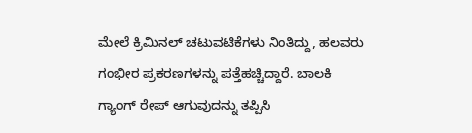ಮೇಲೆ ಕ್ರಿಮಿನಲ್ ಚಟುವಟಿಕೆಗಳು ನಿಂತಿದ್ದು, ಹಲವರು ಗಂಭೀರ ಪ್ರಕರಣಗಳನ್ನು ಪತ್ತೆಹಚ್ಚಿದ್ದಾರೆ. ಬಾಲಕಿ ಗ್ಯಾಂಗ್ ರೇಪ್ ಆಗುವುದನ್ನು ತಪ್ಪಿಸಿ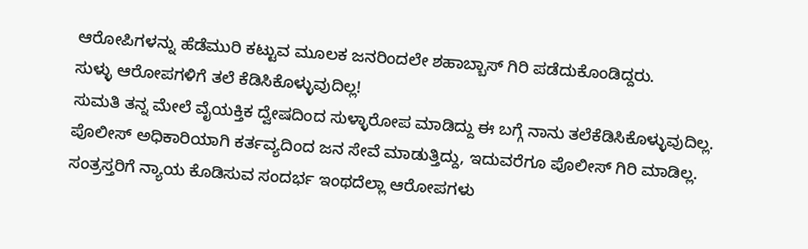ಆರೋಪಿಗಳನ್ನು ಹೆಡೆಮುರಿ ಕಟ್ಟುವ ಮೂಲಕ ಜನರಿಂದಲೇ ಶಹಾಬ್ಬಾಸ್ ಗಿರಿ ಪಡೆದುಕೊಂಡಿದ್ದರು.
ಸುಳ್ಳು ಆರೋಪಗಳಿಗೆ ತಲೆ ಕೆಡಿಸಿಕೊಳ್ಳುವುದಿಲ್ಲ!
ಸುಮತಿ ತನ್ನ ಮೇಲೆ ವೈಯಕ್ತಿಕ ದ್ವೇಷದಿಂದ ಸುಳ್ಳಾರೋಪ ಮಾಡಿದ್ದು ಈ ಬಗ್ಗೆ ನಾನು ತಲೆಕೆಡಿಸಿಕೊಳ್ಳುವುದಿಲ್ಲ. ಪೊಲೀಸ್ ಅಧಿಕಾರಿಯಾಗಿ ಕರ್ತವ್ಯದಿಂದ ಜನ ಸೇವೆ ಮಾಡುತ್ತಿದ್ದು, ಇದುವರೆಗೂ ಪೊಲೀಸ್ ಗಿರಿ ಮಾಡಿಲ್ಲ. ಸಂತ್ರಸ್ತರಿಗೆ ನ್ಯಾಯ ಕೊಡಿಸುವ ಸಂದರ್ಭ ಇಂಥದೆಲ್ಲಾ ಆರೋಪಗಳು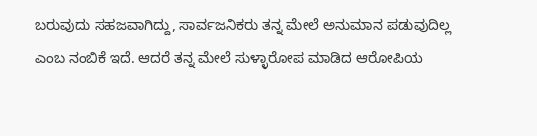ಬರುವುದು ಸಹಜವಾಗಿದ್ದು, ಸಾರ್ವಜನಿಕರು ತನ್ನ ಮೇಲೆ ಅನುಮಾನ ಪಡುವುದಿಲ್ಲ ಎಂಬ ನಂಬಿಕೆ ಇದೆ. ಆದರೆ ತನ್ನ ಮೇಲೆ ಸುಳ್ಳಾರೋಪ ಮಾಡಿದ ಆರೋಪಿಯ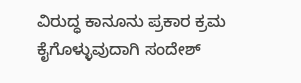ವಿರುದ್ಧ ಕಾನೂನು ಪ್ರಕಾರ ಕ್ರಮ ಕೈಗೊಳ್ಳುವುದಾಗಿ ಸಂದೇಶ್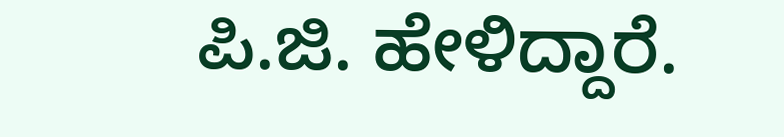ಪಿ.ಜಿ. ಹೇಳಿದ್ದಾರೆ.